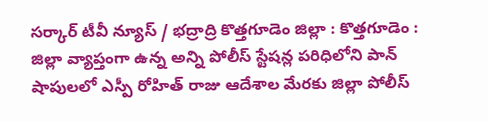సర్కార్ టీవీ న్యూస్ / భద్రాద్రి కొత్తగూడెం జిల్లా : కొత్తగూడెం : జిల్లా వ్యాప్తంగా ఉన్న అన్ని పోలీస్ స్టేషన్ల పరిధిలోని పాన్ షాపులలో ఎస్పీ రోహిత్ రాజు ఆదేశాల మేరకు జిల్లా పోలీస్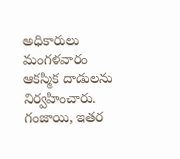అధికారులు మంగళవారం ఆకస్మిక దాడులను నిర్వహించారు. గంజాయి, ఇతర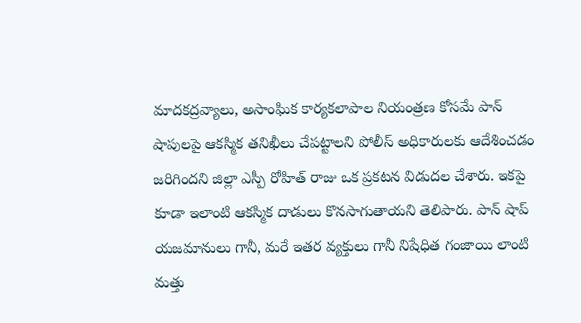మాదకద్రవ్యాలు, అసాంఘిక కార్యకలాపాల నియంత్రణ కోసమే పాన్ షాపులపై ఆకస్మిక తనిఖీలు చేపట్టాలని పోలీస్ అధికారులకు ఆదేశించడం జరిగిందని జిల్లా ఎస్పీ రోహిత్ రాజు ఒక ప్రకటన విడుదల చేశారు. ఇకపై కూడా ఇలాంటి ఆకస్మిక దాడులు కొనసాగుతాయని తెలిపారు. పాన్ షాప్ యజమానులు గానీ, మరే ఇతర వ్యక్తులు గానీ నిషేధిత గంజాయి లాంటి మత్తు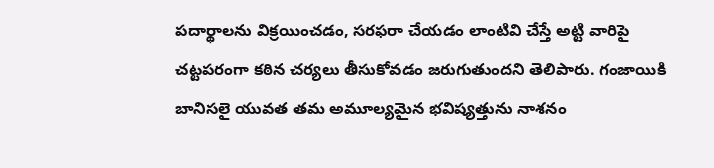పదార్థాలను విక్రయించడం, సరఫరా చేయడం లాంటివి చేస్తే అట్టి వారిపై చట్టపరంగా కఠిన చర్యలు తీసుకోవడం జరుగుతుందని తెలిపారు. గంజాయికి బానిసలై యువత తమ అమూల్యమైన భవిష్యత్తును నాశనం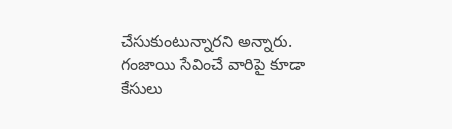చేసుకుంటున్నారని అన్నారు. గంజాయి సేవించే వారిపై కూడా కేసులు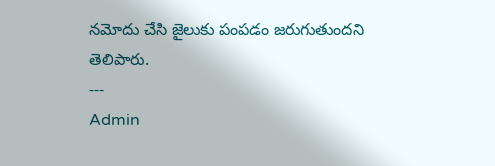నమోదు చేసి జైలుకు పంపడం జరుగుతుందని తెలిపారు.
---
Admin